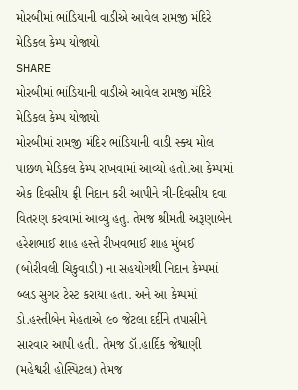મોરબીમાં ભાંડિયાની વાડીએ આવેલ રામજી મંદિરે મેડિકલ કેમ્પ યોજાયો
SHARE
મોરબીમાં ભાંડિયાની વાડીએ આવેલ રામજી મંદિરે મેડિકલ કેમ્પ યોજાયો
મોરબીમાં રામજી મંદિર ભાંડિયાની વાડી સ્ક્ય મોલ પાછળ મેડિકલ કેમ્પ રાખવામાં આવ્યો હતો.આ કેમ્પમાં એક દિવસીય ફ્રી નિદાન કરી આપીને ત્રી-દિવસીય દવા વિતરણ કરવામાં આવ્યુ હતુ. તેમજ શ્રીમતી અરૂણાબેન હરેશભાઈ શાહ હસ્તે રીખવભાઈ શાહ મુંબઈ (બોરીવલી ચિકુવાડી) ના સહયોગથી નિદાન કેમ્પમાં બ્લડ સુગર ટેસ્ટ કરાયા હતા. અને આ કેમ્પમાં ડો.હસ્તીબેન મેહતાએ ૯૦ જેટલા દર્દીને તપાસીને સારવાર આપી હતી. તેમજ ડૉ.હાર્દિક જેશ્વાણી (મહેશ્વરી હોસ્પિટલ) તેમજ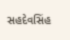સહદેવસિંહ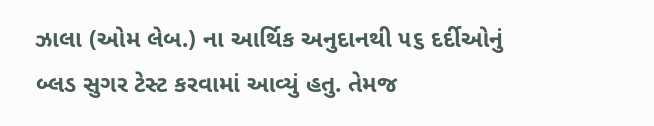ઝાલા (ઓમ લેબ.) ના આર્થિક અનુદાનથી ૫૬ દર્દીઓનું બ્લડ સુગર ટેસ્ટ કરવામાં આવ્યું હતુ. તેમજ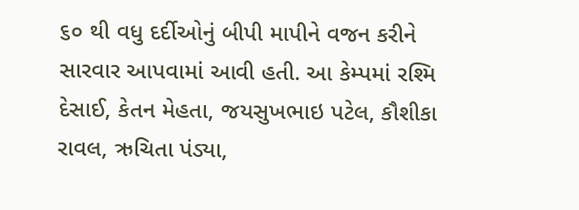૬૦ થી વધુ દર્દીઓનું બીપી માપીને વજન કરીને સારવાર આપવામાં આવી હતી. આ કેમ્પમાં રશ્મિ દેસાઈ, કેતન મેહતા, જયસુખભાઇ પટેલ, કૌશીકા રાવલ, ઋચિતા પંડ્યા,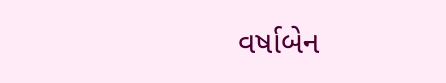વર્ષાબેન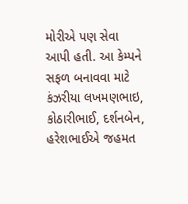મોરીએ પણ સેવા આપી હતી. આ કેમ્પને સફળ બનાવવા માટે કંઝરીયા લખમણભાઇ, કોઠારીભાઈ, દર્શનબેન, હરેશભાઈએ જહમત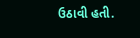ઉઠાવી હતી.